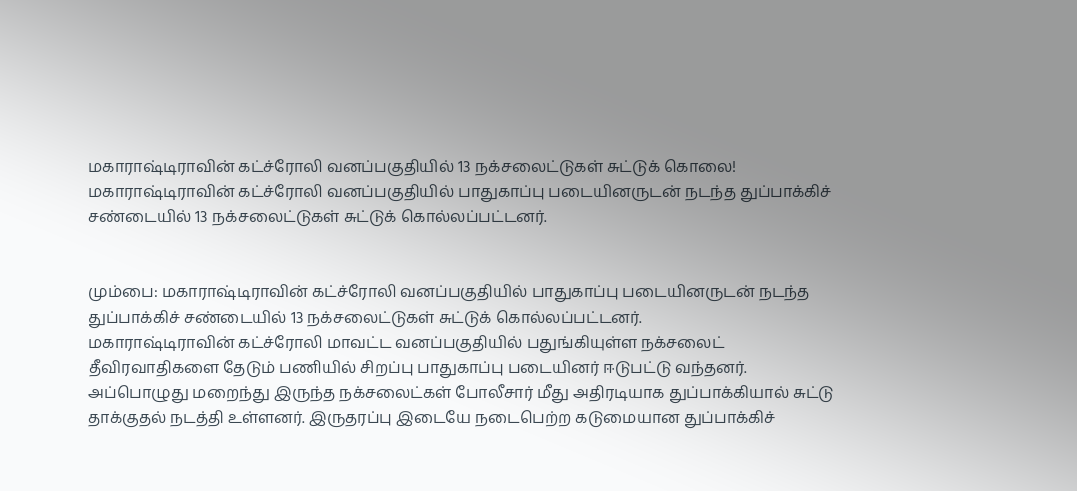மகாராஷ்டிராவின் கட்ச்ரோலி வனப்பகுதியில் 13 நக்சலைட்டுகள் சுட்டுக் கொலை!
மகாராஷ்டிராவின் கட்ச்ரோலி வனப்பகுதியில் பாதுகாப்பு படையினருடன் நடந்த துப்பாக்கிச் சண்டையில் 13 நக்சலைட்டுகள் சுட்டுக் கொல்லப்பட்டனர்.


மும்பை: மகாராஷ்டிராவின் கட்ச்ரோலி வனப்பகுதியில் பாதுகாப்பு படையினருடன் நடந்த துப்பாக்கிச் சண்டையில் 13 நக்சலைட்டுகள் சுட்டுக் கொல்லப்பட்டனர்.
மகாராஷ்டிராவின் கட்ச்ரோலி மாவட்ட வனப்பகுதியில் பதுங்கியுள்ள நக்சலைட் தீவிரவாதிகளை தேடும் பணியில் சிறப்பு பாதுகாப்பு படையினர் ஈடுபட்டு வந்தனர்.
அப்பொழுது மறைந்து இருந்த நக்சலைட்கள் போலீசார் மீது அதிரடியாக துப்பாக்கியால் சுட்டு தாக்குதல் நடத்தி உள்ளனர். இருதரப்பு இடையே நடைபெற்ற கடுமையான துப்பாக்கிச்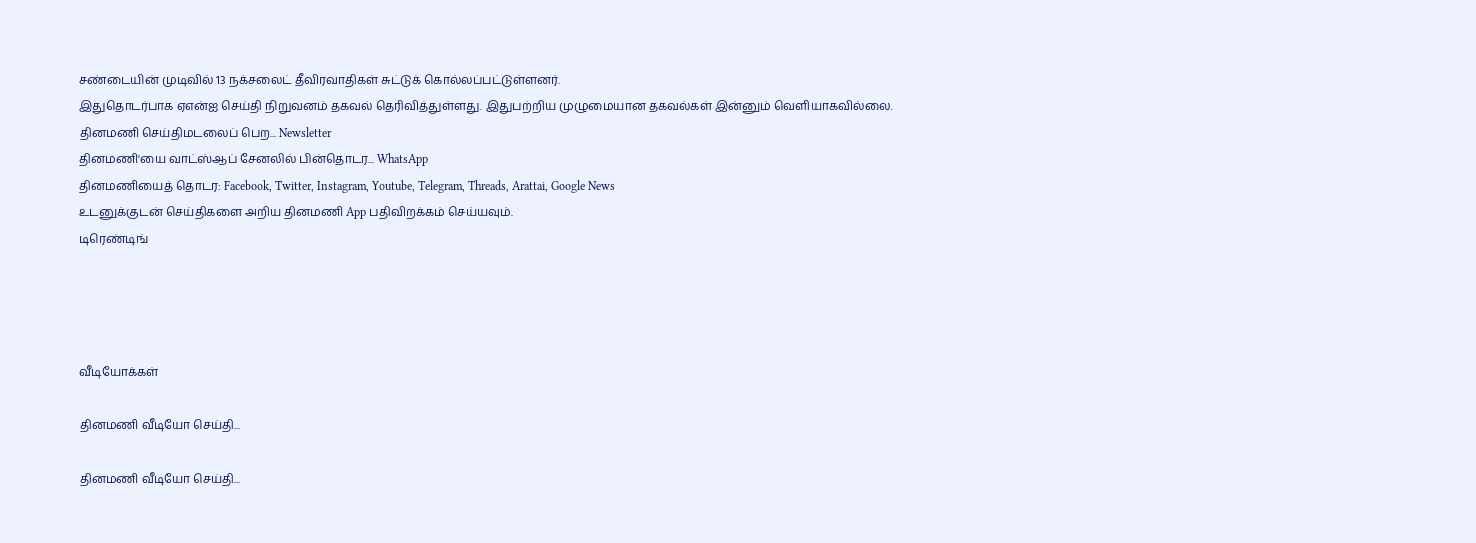சண்டையின் முடிவில் 13 நக்சலைட் தீவிரவாதிகள் சுட்டுக் கொல்லப்பட்டுள்ளனர்.
இதுதொடர்பாக ஏஎன்ஐ செய்தி நிறுவனம் தகவல் தெரிவித்துள்ளது. இதுபற்றிய முழுமையான தகவல்கள் இன்னும் வெளியாகவில்லை.
தினமணி செய்திமடலைப் பெற... Newsletter
தினமணி'யை வாட்ஸ்ஆப் சேனலில் பின்தொடர... WhatsApp
தினமணியைத் தொடர: Facebook, Twitter, Instagram, Youtube, Telegram, Threads, Arattai, Google News
உடனுக்குடன் செய்திகளை அறிய தினமணி App பதிவிறக்கம் செய்யவும்.
டிரெண்டிங்




வீடியோக்கள்

தினமணி வீடியோ செய்தி...

தினமணி வீடியோ செய்தி...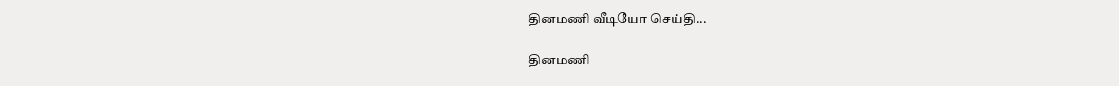தினமணி வீடியோ செய்தி...

தினமணி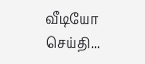வீடியோ செய்தி...